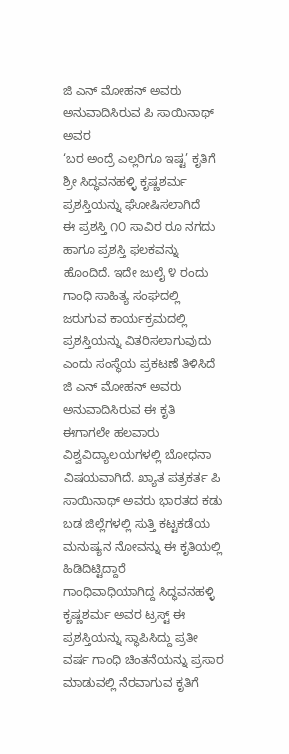ಜಿ ಎನ್ ಮೋಹನ್ ಅವರು ಅನುವಾದಿಸಿರುವ ಪಿ ಸಾಯಿನಾಥ್ ಅವರ
‘ಬರ ಅಂದ್ರೆ ಎಲ್ಲರಿಗೂ ಇಷ್ಟ’ ಕೃತಿಗೆ
ಶ್ರೀ ಸಿದ್ಧವನಹಳ್ಳಿ ಕೃಷ್ಣಶರ್ಮ ಪ್ರಶಸ್ತಿಯನ್ನು ಘೋಷಿಸಲಾಗಿದೆ
ಈ ಪ್ರಶಸ್ತಿ ೧೦ ಸಾವಿರ ರೂ ನಗದು ಹಾಗೂ ಪ್ರಶಸ್ತಿ ಫಲಕವನ್ನು ಹೊಂದಿದೆ. ಇದೇ ಜುಲೈ ೪ ರಂದು ಗಾಂಧಿ ಸಾಹಿತ್ಯ ಸಂಘದಲ್ಲಿ ಜರುಗುವ ಕಾರ್ಯಕ್ರಮದಲ್ಲಿ ಪ್ರಶಸ್ತಿಯನ್ನು ವಿತರಿಸಲಾಗುವುದು ಎಂದು ಸಂಸ್ಥೆಯ ಪ್ರಕಟಣೆ ತಿಳಿಸಿದೆ
ಜಿ ಎನ್ ಮೋಹನ್ ಅವರು ಅನುವಾದಿಸಿರುವ ಈ ಕೃತಿ ಈಗಾಗಲೇ ಹಲವಾರು ವಿಶ್ವವಿದ್ಯಾಲಯಗಳಲ್ಲಿ ಬೋಧನಾ ವಿಷಯವಾಗಿದೆ. ಖ್ಯಾತ ಪತ್ರಕರ್ತ ಪಿ ಸಾಯಿನಾಥ್ ಅವರು ಭಾರತದ ಕಡು ಬಡ ಜಿಲ್ಲೆಗಳಲ್ಲಿ ಸುತ್ತಿ ಕಟ್ಟಕಡೆಯ ಮನುಷ್ಯನ ನೋವನ್ನು ಈ ಕೃತಿಯಲ್ಲಿ ಹಿಡಿದಿಟ್ಟಿದ್ದಾರೆ
ಗಾಂಧಿವಾಧಿಯಾಗಿದ್ದ ಸಿದ್ಧವನಹಳ್ಳಿ ಕೃಷ್ಣಶರ್ಮ ಅವರ ಟ್ರಸ್ಟ್ ಈ ಪ್ರಶಸ್ತಿಯನ್ನು ಸ್ಥಾಪಿಸಿದ್ದು ಪ್ರತೀ ವರ್ಷ ಗಾಂಧಿ ಚಿಂತನೆಯನ್ನು ಪ್ರಸಾರ ಮಾಡುವಲ್ಲಿ ನೆರವಾಗುವ ಕೃತಿಗೆ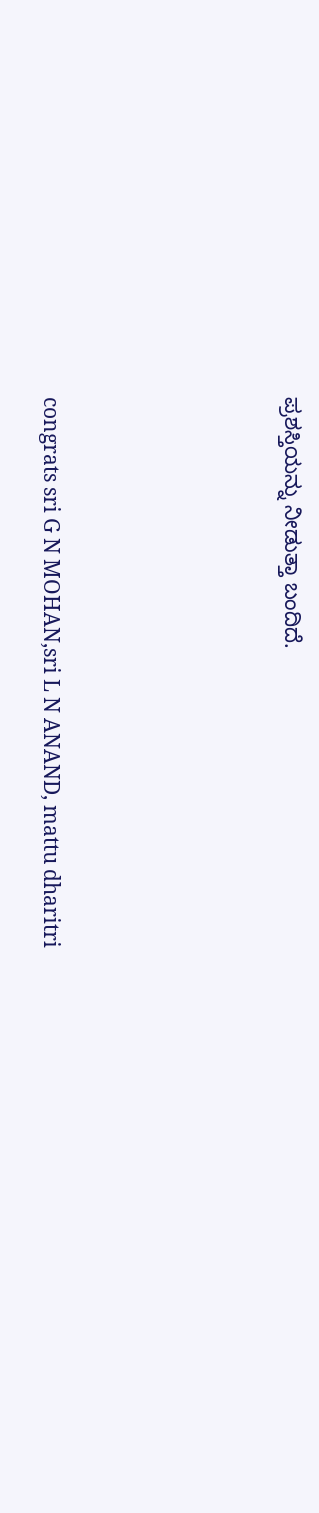ಪ್ರಶಸ್ತಿಯನ್ನು ನೀಡುತ್ತಾ ಬಂದಿದೆ.







congrats sri G N MOHAN,sri L N ANAND, mattu dharitri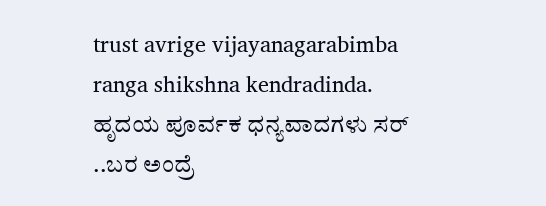trust avrige vijayanagarabimba ranga shikshna kendradinda.
ಹೃದಯ ಪೂರ್ವಕ ಧನ್ಯವಾದಗಳು ಸರ್ ..ಬರ ಅಂದ್ರೆ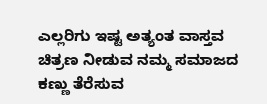ಎಲ್ಲರಿಗು ಇಷ್ಟ ಅತ್ಯಂತ ವಾಸ್ತವ ಚಿತ್ರಣ ನೀಡುವ ನಮ್ಮ ಸಮಾಜದ ಕಣ್ಣು ತೆರೆಸುವ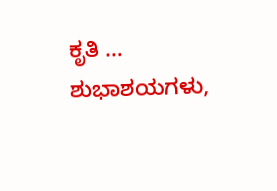ಕೃತಿ …
ಶುಭಾಶಯಗಳು,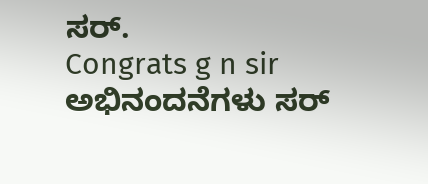ಸರ್.
Congrats g n sir
ಅಭಿನಂದನೆಗಳು ಸರ್